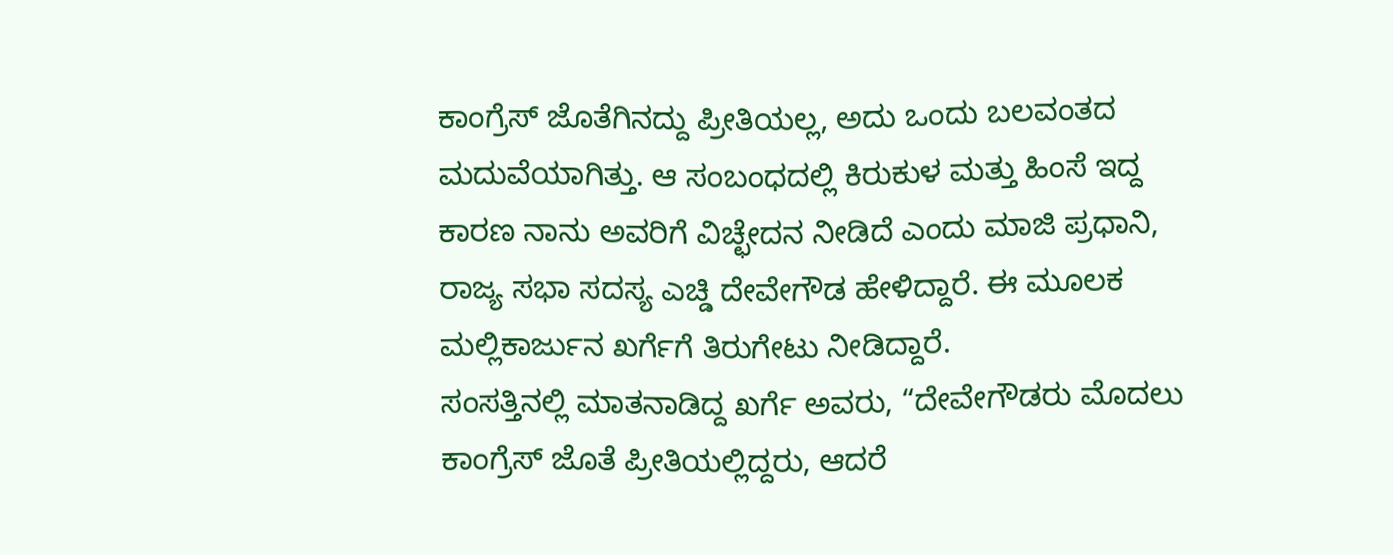ಕಾಂಗ್ರೆಸ್ ಜೊತೆಗಿನದ್ದು ಪ್ರೀತಿಯಲ್ಲ, ಅದು ಒಂದು ಬಲವಂತದ ಮದುವೆಯಾಗಿತ್ತು. ಆ ಸಂಬಂಧದಲ್ಲಿ ಕಿರುಕುಳ ಮತ್ತು ಹಿಂಸೆ ಇದ್ದ ಕಾರಣ ನಾನು ಅವರಿಗೆ ವಿಚ್ಛೇದನ ನೀಡಿದೆ ಎಂದು ಮಾಜಿ ಪ್ರಧಾನಿ, ರಾಜ್ಯ ಸಭಾ ಸದಸ್ಯ ಎಚ್ಡಿ ದೇವೇಗೌಡ ಹೇಳಿದ್ದಾರೆ. ಈ ಮೂಲಕ ಮಲ್ಲಿಕಾರ್ಜುನ ಖರ್ಗೆಗೆ ತಿರುಗೇಟು ನೀಡಿದ್ದಾರೆ.
ಸಂಸತ್ತಿನಲ್ಲಿ ಮಾತನಾಡಿದ್ದ ಖರ್ಗೆ ಅವರು, “ದೇವೇಗೌಡರು ಮೊದಲು ಕಾಂಗ್ರೆಸ್ ಜೊತೆ ಪ್ರೀತಿಯಲ್ಲಿದ್ದರು, ಆದರೆ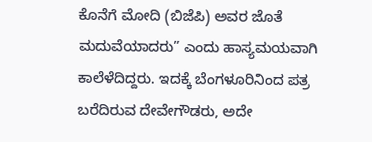ಕೊನೆಗೆ ಮೋದಿ (ಬಿಜೆಪಿ) ಅವರ ಜೊತೆ ಮದುವೆಯಾದರು” ಎಂದು ಹಾಸ್ಯಮಯವಾಗಿ ಕಾಲೆಳೆದಿದ್ದರು. ಇದಕ್ಕೆ ಬೆಂಗಳೂರಿನಿಂದ ಪತ್ರ ಬರೆದಿರುವ ದೇವೇಗೌಡರು, ಅದೇ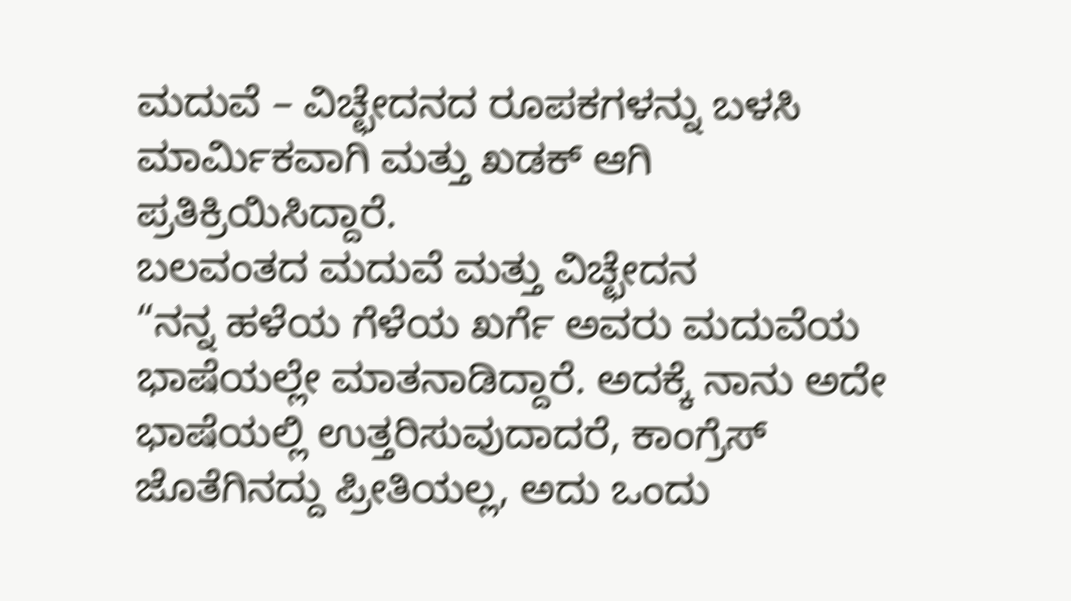ಮದುವೆ – ವಿಚ್ಛೇದನದ ರೂಪಕಗಳನ್ನು ಬಳಸಿ ಮಾರ್ಮಿಕವಾಗಿ ಮತ್ತು ಖಡಕ್ ಆಗಿ ಪ್ರತಿಕ್ರಿಯಿಸಿದ್ದಾರೆ.
ಬಲವಂತದ ಮದುವೆ ಮತ್ತು ವಿಚ್ಛೇದನ
“ನನ್ನ ಹಳೆಯ ಗೆಳೆಯ ಖರ್ಗೆ ಅವರು ಮದುವೆಯ ಭಾಷೆಯಲ್ಲೇ ಮಾತನಾಡಿದ್ದಾರೆ. ಅದಕ್ಕೆ ನಾನು ಅದೇ ಭಾಷೆಯಲ್ಲಿ ಉತ್ತರಿಸುವುದಾದರೆ, ಕಾಂಗ್ರೆಸ್ ಜೊತೆಗಿನದ್ದು ಪ್ರೀತಿಯಲ್ಲ, ಅದು ಒಂದು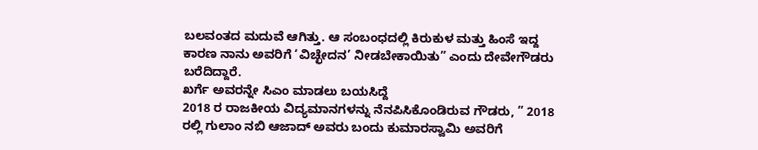ಬಲವಂತದ ಮದುವೆ ಆಗಿತ್ತು. ಆ ಸಂಬಂಧದಲ್ಲಿ ಕಿರುಕುಳ ಮತ್ತು ಹಿಂಸೆ ಇದ್ದ ಕಾರಣ ನಾನು ಅವರಿಗೆ ‘ವಿಚ್ಛೇದನ’ ನೀಡಬೇಕಾಯಿತು” ಎಂದು ದೇವೇಗೌಡರು ಬರೆದಿದ್ದಾರೆ.
ಖರ್ಗೆ ಅವರನ್ನೇ ಸಿಎಂ ಮಾಡಲು ಬಯಸಿದ್ದೆ
2018 ರ ರಾಜಕೀಯ ವಿದ್ಯಮಾನಗಳನ್ನು ನೆನಪಿಸಿಕೊಂಡಿರುವ ಗೌಡರು, ” 2018 ರಲ್ಲಿ ಗುಲಾಂ ನಬಿ ಆಜಾದ್ ಅವರು ಬಂದು ಕುಮಾರಸ್ವಾಮಿ ಅವರಿಗೆ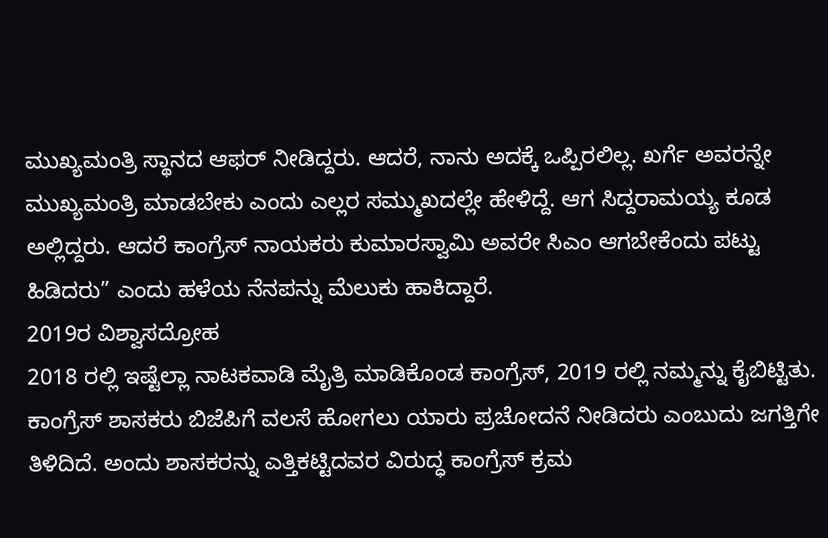ಮುಖ್ಯಮಂತ್ರಿ ಸ್ಥಾನದ ಆಫರ್ ನೀಡಿದ್ದರು. ಆದರೆ, ನಾನು ಅದಕ್ಕೆ ಒಪ್ಪಿರಲಿಲ್ಲ. ಖರ್ಗೆ ಅವರನ್ನೇ ಮುಖ್ಯಮಂತ್ರಿ ಮಾಡಬೇಕು ಎಂದು ಎಲ್ಲರ ಸಮ್ಮುಖದಲ್ಲೇ ಹೇಳಿದ್ದೆ. ಆಗ ಸಿದ್ದರಾಮಯ್ಯ ಕೂಡ ಅಲ್ಲಿದ್ದರು. ಆದರೆ ಕಾಂಗ್ರೆಸ್ ನಾಯಕರು ಕುಮಾರಸ್ವಾಮಿ ಅವರೇ ಸಿಎಂ ಆಗಬೇಕೆಂದು ಪಟ್ಟು ಹಿಡಿದರು” ಎಂದು ಹಳೆಯ ನೆನಪನ್ನು ಮೆಲುಕು ಹಾಕಿದ್ದಾರೆ.
2019ರ ವಿಶ್ವಾಸದ್ರೋಹ
2018 ರಲ್ಲಿ ಇಷ್ಟೆಲ್ಲಾ ನಾಟಕವಾಡಿ ಮೈತ್ರಿ ಮಾಡಿಕೊಂಡ ಕಾಂಗ್ರೆಸ್, 2019 ರಲ್ಲಿ ನಮ್ಮನ್ನು ಕೈಬಿಟ್ಟಿತು. ಕಾಂಗ್ರೆಸ್ ಶಾಸಕರು ಬಿಜೆಪಿಗೆ ವಲಸೆ ಹೋಗಲು ಯಾರು ಪ್ರಚೋದನೆ ನೀಡಿದರು ಎಂಬುದು ಜಗತ್ತಿಗೇ ತಿಳಿದಿದೆ. ಅಂದು ಶಾಸಕರನ್ನು ಎತ್ತಿಕಟ್ಟಿದವರ ವಿರುದ್ಧ ಕಾಂಗ್ರೆಸ್ ಕ್ರಮ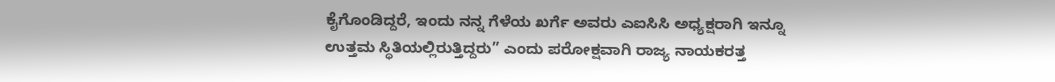ಕೈಗೊಂಡಿದ್ದರೆ, ಇಂದು ನನ್ನ ಗೆಳೆಯ ಖರ್ಗೆ ಅವರು ಎಐಸಿಸಿ ಅಧ್ಯಕ್ಷರಾಗಿ ಇನ್ನೂ ಉತ್ತಮ ಸ್ಥಿತಿಯಲ್ಲಿರುತ್ತಿದ್ದರು” ಎಂದು ಪರೋಕ್ಷವಾಗಿ ರಾಜ್ಯ ನಾಯಕರತ್ತ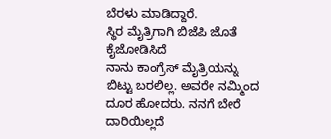ಬೆರಳು ಮಾಡಿದ್ದಾರೆ.
ಸ್ಥಿರ ಮೈತ್ರಿಗಾಗಿ ಬಿಜೆಪಿ ಜೊತೆ ಕೈಜೋಡಿಸಿದೆ
ನಾನು ಕಾಂಗ್ರೆಸ್ ಮೈತ್ರಿಯನ್ನು ಬಿಟ್ಟು ಬರಲಿಲ್ಲ. ಅವರೇ ನಮ್ಮಿಂದ ದೂರ ಹೋದರು. ನನಗೆ ಬೇರೆ ದಾರಿಯಿಲ್ಲದೆ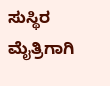ಸುಸ್ಥಿರ ಮೈತ್ರಿಗಾಗಿ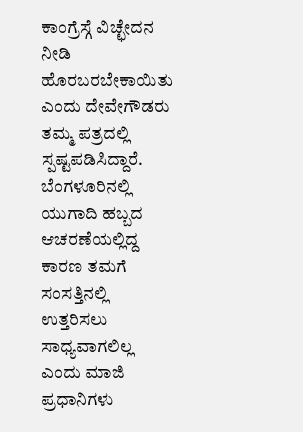ಕಾಂಗ್ರೆಸ್ಗೆ ವಿಚ್ಛೇದನ ನೀಡಿ ಹೊರಬರಬೇಕಾಯಿತು ಎಂದು ದೇವೇಗೌಡರು ತಮ್ಮ ಪತ್ರದಲ್ಲಿ ಸ್ಪಷ್ಟಪಡಿಸಿದ್ದಾರೆ. ಬೆಂಗಳೂರಿನಲ್ಲಿ ಯುಗಾದಿ ಹಬ್ಬದ ಆಚರಣೆಯಲ್ಲಿದ್ದ ಕಾರಣ ತಮಗೆ ಸಂಸತ್ತಿನಲ್ಲಿ ಉತ್ತರಿಸಲು ಸಾಧ್ಯವಾಗಲಿಲ್ಲ ಎಂದು ಮಾಜಿ ಪ್ರಧಾನಿಗಳು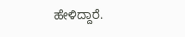ಹೇಳಿದ್ದಾರೆ.